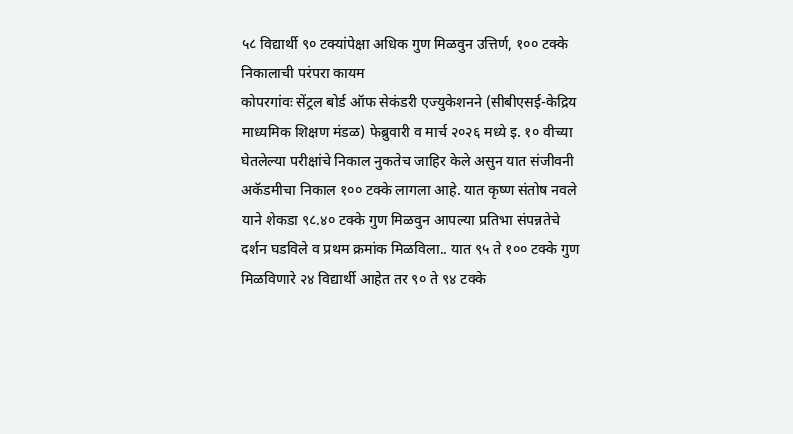५८ विद्यार्थी ९० टक्यांपेक्षा अधिक गुण मिळवुन उत्तिर्ण, १०० टक्के निकालाची परंपरा कायम
कोपरगांवः सेंट्रल बोर्ड ऑफ सेकंडरी एज्युकेशनने (सीबीएसई-केद्रिय माध्यमिक शिक्षण मंडळ) फेब्रुवारी व मार्च २०२६ मध्ये इ. १० वीच्या घेतलेल्या परीक्षांचे निकाल नुकतेच जाहिर केले असुन यात संजीवनी अकॅडमीचा निकाल १०० टक्के लागला आहे. यात कृष्ण संतोष नवले याने शेकडा ९८.४० टक्के गुण मिळवुन आपल्या प्रतिभा संपन्नतेचे दर्शन घडविले व प्रथम क्रमांक मिळविला.. यात ९५ ते १०० टक्के गुण मिळविणारे २४ विद्यार्थी आहेत तर ९० ते ९४ टक्के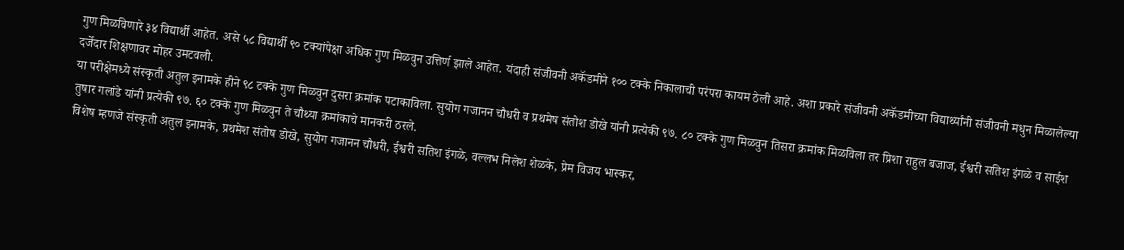गुण मिळविणारे ३४ विद्यार्थी आहेत. असे ५८ विद्यार्थी ९० टक्यांपेक्षा अधिक गुण मिळवुन उत्तिर्ण झाले आहेत. यंदाही संजीवनी अकॅडमीने १०० टक्के निकालाची परंपरा कायम ठेली आहे. अशा प्रकारे संजीवनी अकॅडमीच्या विद्यार्थ्यांनी संजीवनी मधुन मिळालेल्या दर्जेदार शिक्षणावर मोहर उमटवली.
या परीक्षेमध्ये संस्कृती अतुल इनामके हीने ९८ टक्के गुण मिळवुन दुसरा क्रमांक पटाकाविला. सुयोग गजानन चौधरी व प्रथमेष संतोश डोखे यांनी प्रत्येकी ९७. ८० टक्के गुण मिळवुन तिसरा क्रमांक मिळविला तर प्रिशा राहुल बजाज, ईश्वरी सतिश इंगळे व साईश तुषार गलांडे यांनी प्रत्येकी ९७. ६० टक्के गुण मिळवुन ते चौथ्या क्रमांकाचे मानकरी ठरले.
विशेष म्हणजे संस्कृती अतुल इनामके, प्रथमेश संतोष डोखे, सुयोग गजानन चौधरी, ईश्वरी सतिश इंगळे, वल्लभ निलेश शेळके, प्रेम विजय भास्कर,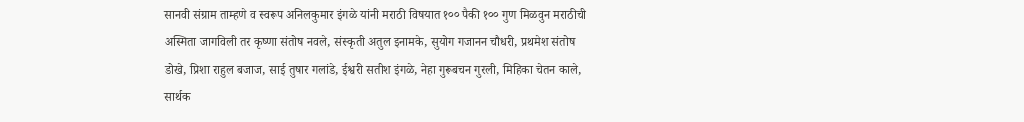सानवी संग्राम ताम्हणे व स्वरूप अनिलकुमार इंगळे यांनी मराठी विषयात १०० पैकी १०० गुण मिळवुन मराठीची अस्मिता जागविली तर कृष्णा संतोष नवले, संस्कृती अतुल इनामके, सुयोग गजानन चौधरी, प्रथमेश संतोष डोखे, प्रिशा राहुल बजाज, साई तुषार गलांडे, ईश्वरी सतीश इंगळे, नेहा गुरूबचन गुरली, मिहिका चेतन काले, सार्थक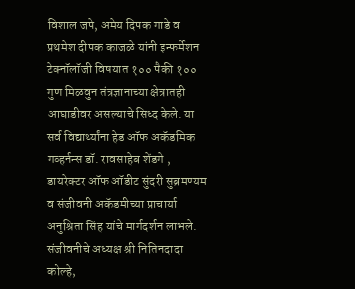विशाल जपे, अमेय दिपक गाडे व प्रथमेश दीपक काजळे यांनी इन्फर्मेशन टेक्नॉलॉजी विषयात १०० पैकी १०० गुण मिळवुन तंत्रज्ञानाच्या क्षेत्रातही आघाडीवर असल्याचे सिध्द केले. या सर्व विद्यार्थ्यांना हेड ऑफ अकॅडमिक गव्हर्नन्स डॉ. रावसाहेब शेंडगे , डायरेक्टर ऑफ ऑडीट सुंदरी सुब्रमण्यम व संजीवनी अकॅडमीच्या प्राचार्या अनुश्रिता सिंह यांचे मार्गदर्शन लाभले.
संजीवनीचे अध्यक्ष श्री नितिनदादा कोल्हे,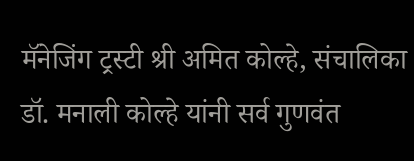मॅनेजिंग ट्रस्टी श्री अमित कोल्हे, संचालिका डॉ. मनाली कोल्हे यांनी सर्व गुणवंत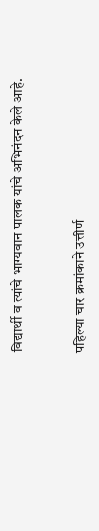विद्यार्थी व त्यांचे भाग्यवान पालक यांचे अभिनंदन केले आहे.


पहिल्या चार क्रमांकाने उत्तीर्ण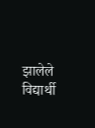झालेले विद्यार्थी